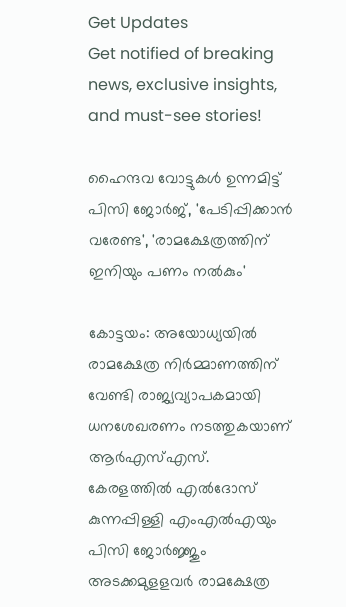Get Updates
Get notified of breaking news, exclusive insights, and must-see stories!

ഹൈന്ദവ വോട്ടുകൾ ഉന്നമിട്ട് പിസി ജോർജ്, 'പേടിപ്പിക്കാൻ വരേണ്ട', 'രാമക്ഷേത്രത്തിന് ഇനിയും പണം നൽകും'

കോട്ടയം: അയോധ്യയില്‍ രാമക്ഷേത്ര നിര്‍മ്മാണത്തിന് വേണ്ടി രാജ്യവ്യാപകമായി ധനശേഖരണം നടത്തുകയാണ് ആര്‍എസ്എസ്. കേരളത്തില്‍ എല്‍ദോസ് കുന്നപ്പിള്ളി എംഎല്‍എയും പിസി ജോര്‍ജ്ജും അടക്കമുളളവര്‍ രാമക്ഷേത്ര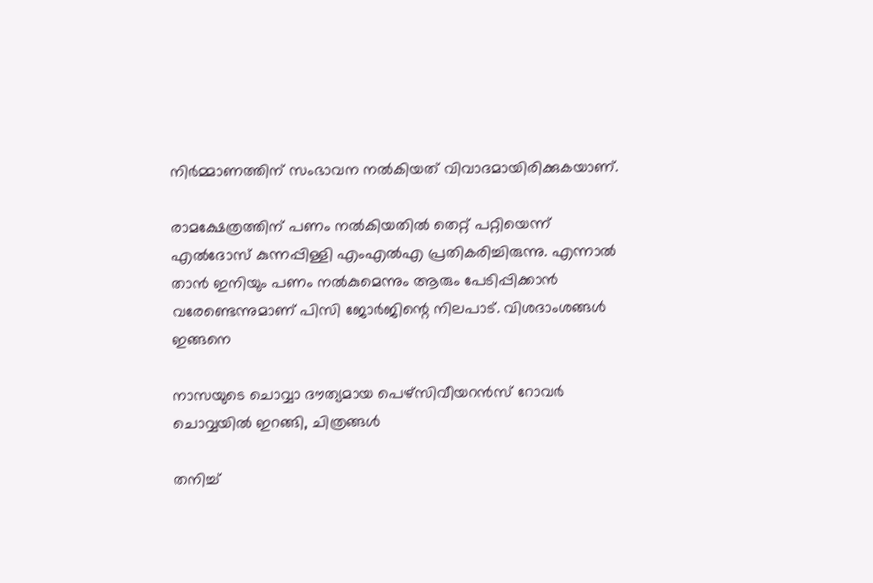നിര്‍മ്മാണത്തിന് സംഭാവന നല്‍കിയത് വിവാദമായിരിക്കുകയാണ്.

രാമക്ഷേത്രത്തിന് പണം നല്‍കിയതില്‍ തെറ്റ് പറ്റിയെന്ന് എല്‍ദോസ് കുന്നപ്പിള്ളി എംഎല്‍എ പ്രതികരിച്ചിരുന്നു. എന്നാല്‍ താന്‍ ഇനിയും പണം നല്‍കുമെന്നും ആരും പേടിപ്പിക്കാന്‍ വരേണ്ടെന്നുമാണ് പിസി ജോര്‍ജിന്റെ നിലപാട്. വിശദാംശങ്ങള്‍ ഇങ്ങനെ

നാസയുടെ ചൊവ്വാ ദൗത്യമായ പെഴ്‌സിവീയറന്‍സ് റോവര്‍ ചൊവ്വയില്‍ ഇറങ്ങി, ചിത്രങ്ങള്‍

തനിച്ച്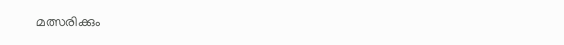മത്സരിക്കും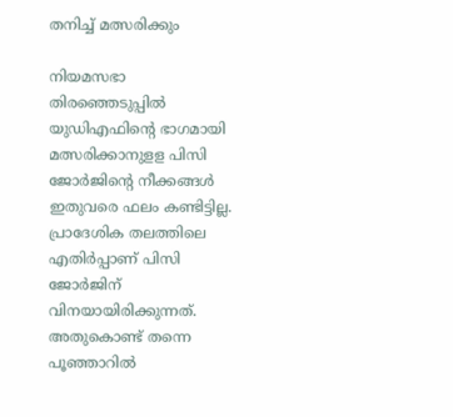തനിച്ച് മത്സരിക്കും

നിയമസഭാ തിരഞ്ഞെടുപ്പില്‍ യുഡിഎഫിന്റെ ഭാഗമായി മത്സരിക്കാനുളള പിസി ജോര്‍ജിന്റെ നീക്കങ്ങള്‍ ഇതുവരെ ഫലം കണ്ടിട്ടില്ല. പ്രാദേശിക തലത്തിലെ എതിര്‍പ്പാണ് പിസി ജോര്‍ജിന് വിനയായിരിക്കുന്നത്. അതുകൊണ്ട് തന്നെ പൂഞ്ഞാറില്‍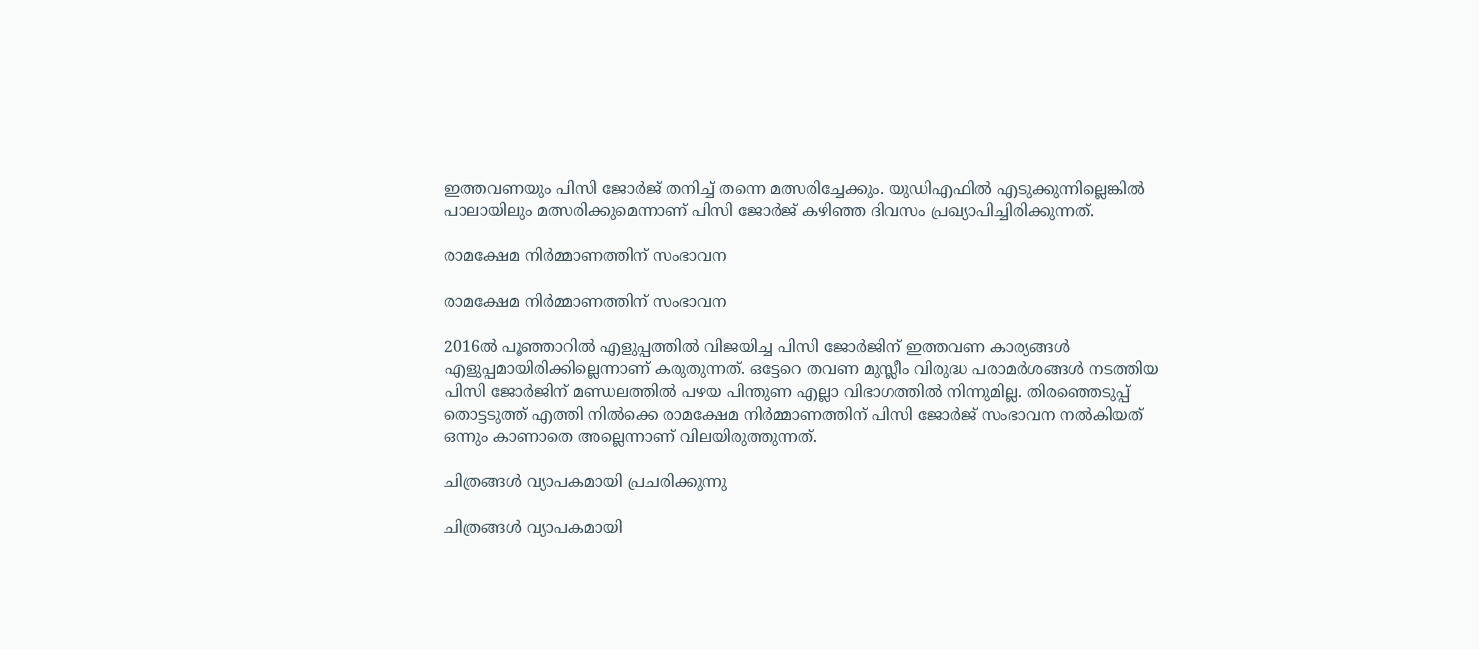ഇത്തവണയും പിസി ജോര്‍ജ് തനിച്ച് തന്നെ മത്സരിച്ചേക്കും. യുഡിഎഫില്‍ എടുക്കുന്നില്ലെങ്കില്‍ പാലായിലും മത്സരിക്കുമെന്നാണ് പിസി ജോര്‍ജ് കഴിഞ്ഞ ദിവസം പ്രഖ്യാപിച്ചിരിക്കുന്നത്.

രാമക്ഷേമ നിര്‍മ്മാണത്തിന് സംഭാവന

രാമക്ഷേമ നിര്‍മ്മാണത്തിന് സംഭാവന

2016ല്‍ പൂഞ്ഞാറില്‍ എളുപ്പത്തില്‍ വിജയിച്ച പിസി ജോര്‍ജിന് ഇത്തവണ കാര്യങ്ങള്‍ എളുപ്പമായിരിക്കില്ലെന്നാണ് കരുതുന്നത്. ഒട്ടേറെ തവണ മുസ്ലീം വിരുദ്ധ പരാമര്‍ശങ്ങള്‍ നടത്തിയ പിസി ജോര്‍ജിന് മണ്ഡലത്തില്‍ പഴയ പിന്തുണ എല്ലാ വിഭാഗത്തില്‍ നിന്നുമില്ല. തിരഞ്ഞെടുപ്പ് തൊട്ടടുത്ത് എത്തി നില്‍ക്കെ രാമക്ഷേമ നിര്‍മ്മാണത്തിന് പിസി ജോര്‍ജ് സംഭാവന നല്‍കിയത് ഒന്നും കാണാതെ അല്ലെന്നാണ് വിലയിരുത്തുന്നത്.

ചിത്രങ്ങള്‍ വ്യാപകമായി പ്രചരിക്കുന്നു

ചിത്രങ്ങള്‍ വ്യാപകമായി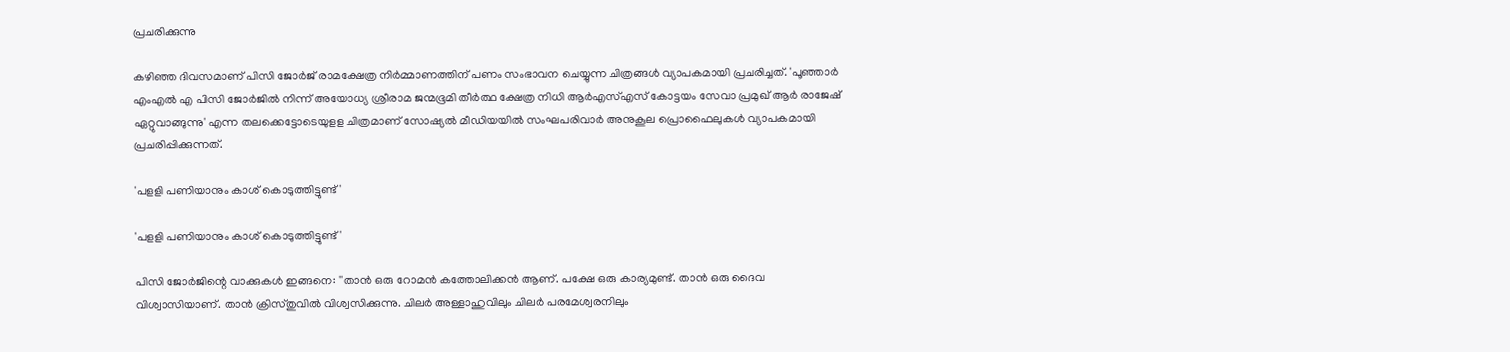പ്രചരിക്കുന്നു

കഴിഞ്ഞ ദിവസമാണ് പിസി ജോര്‍ജ് രാമക്ഷേത്ര നിര്‍മ്മാണത്തിന് പണം സംഭാവന ചെയ്യുന്ന ചിത്രങ്ങള്‍ വ്യാപകമായി പ്രചരിച്ചത്. 'പൂഞ്ഞാര്‍ എംഎല്‍ എ പിസി ജോര്‍ജില്‍ നിന്ന് അയോധ്യ ശ്രീരാമ ജന്മഭൂമി തീര്‍ത്ഥ ക്ഷേത്ര നിധി ആര്‍എസ്എസ് കോട്ടയം സേവാ പ്രമുഖ് ആര്‍ രാജേഷ് ഏറ്റുവാങ്ങുന്നു' എന്ന തലക്കെട്ടോടെയുളള ചിത്രമാണ് സോഷ്യല്‍ മീഡിയയില്‍ സംഘപരിവാര്‍ അനുകൂല പ്രൊഫൈലുകള്‍ വ്യാപകമായി പ്രചരിപ്പിക്കുന്നത്.

'പളളി പണിയാനും കാശ് കൊടുത്തിട്ടുണ്ട്'

'പളളി പണിയാനും കാശ് കൊടുത്തിട്ടുണ്ട്'

പിസി ജോര്‍ജിന്റെ വാക്കുകള്‍ ഇങ്ങനെ: ''താന്‍ ഒരു റോമന്‍ കത്തോലിക്കന്‍ ആണ്. പക്ഷേ ഒരു കാര്യമുണ്ട്. താന്‍ ഒരു ദൈവ വിശ്വാസിയാണ്. താന്‍ ക്രിസ്തുവില്‍ വിശ്വസിക്കുന്നു. ചിലര്‍ അള്ളാഹുവിലും ചിലര്‍ പരമേശ്വരനിലും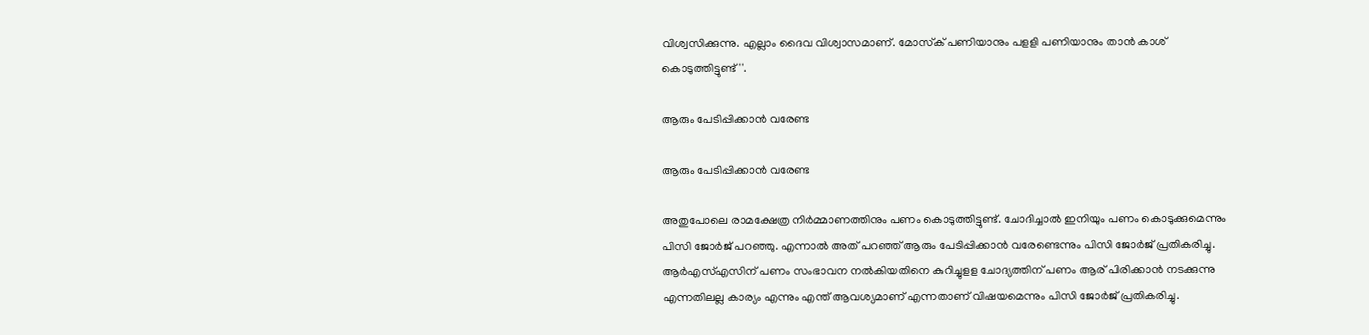വിശ്വസിക്കുന്നു. എല്ലാം ദൈവ വിശ്വാസമാണ്. മോസ്‌ക് പണിയാനും പളളി പണിയാനും താന്‍ കാശ് കൊടുത്തിട്ടുണ്ട്''.

ആരും പേടിപ്പിക്കാന്‍ വരേണ്ട

ആരും പേടിപ്പിക്കാന്‍ വരേണ്ട

അതുപോലെ രാമക്ഷേത്ര നിര്‍മ്മാണത്തിനും പണം കൊടുത്തിട്ടുണ്ട്. ചോദിച്ചാല്‍ ഇനിയും പണം കൊടുക്കുമെന്നും പിസി ജോര്‍ജ് പറഞ്ഞു. എന്നാല്‍ അത് പറഞ്ഞ് ആരും പേടിപ്പിക്കാന്‍ വരേണ്ടെന്നും പിസി ജോര്‍ജ് പ്രതികരിച്ചു. ആര്‍എസ്എസിന് പണം സംഭാവന നല്‍കിയതിനെ കുറിച്ചുളള ചോദ്യത്തിന് പണം ആര് പിരിക്കാന്‍ നടക്കുന്നു എന്നതിലല്ല കാര്യം എന്നും എന്ത് ആവശ്യമാണ് എന്നതാണ് വിഷയമെന്നും പിസി ജോര്‍ജ് പ്രതികരിച്ചു.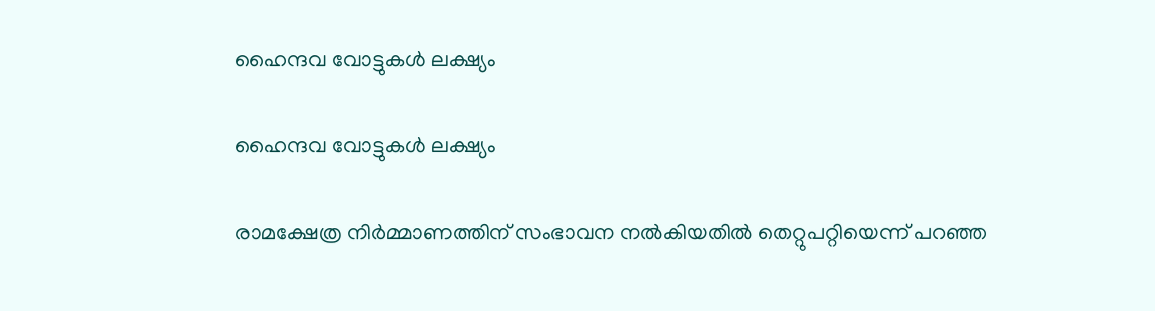ഹൈന്ദവ വോട്ടുകൾ ലക്ഷ്യം

ഹൈന്ദവ വോട്ടുകൾ ലക്ഷ്യം

രാമക്ഷേത്ര നിര്‍മ്മാണത്തിന് സംഭാവന നല്‍കിയതില്‍ തെറ്റുപറ്റിയെന്ന് പറഞ്ഞ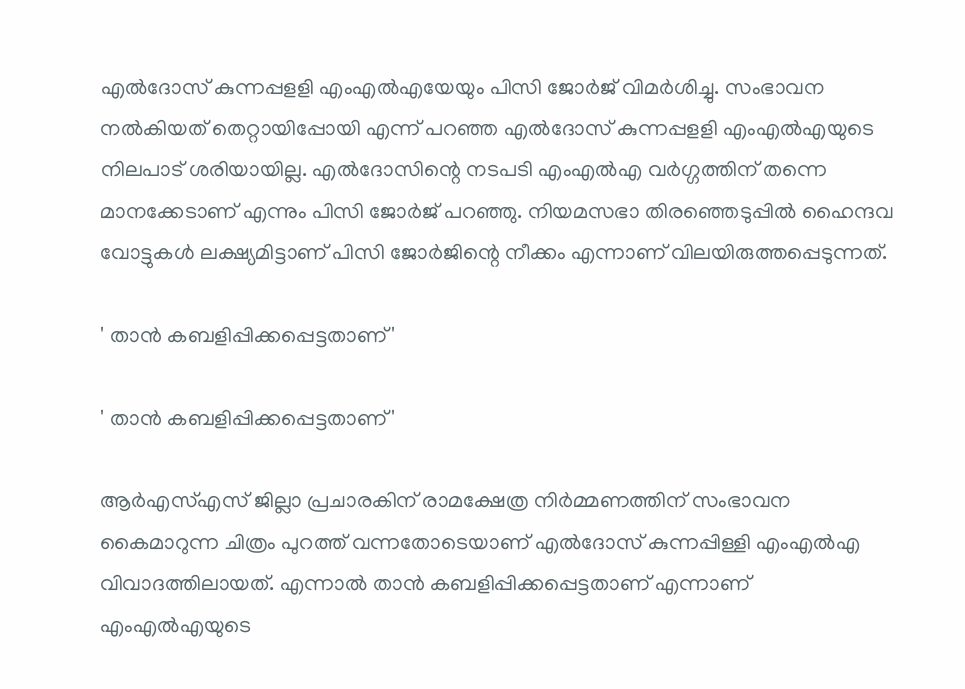എല്‍ദോസ് കുന്നപ്പളളി എംഎല്‍എയേയും പിസി ജോര്‍ജ് വിമര്‍ശിച്ചു. സംഭാവന നല്‍കിയത് തെറ്റായിപ്പോയി എന്ന് പറഞ്ഞ എല്‍ദോസ് കുന്നപ്പളളി എംഎല്‍എയുടെ നിലപാട് ശരിയായില്ല. എല്‍ദോസിന്റെ നടപടി എംഎല്‍എ വര്‍ഗ്ഗത്തിന് തന്നെ മാനക്കേടാണ് എന്നും പിസി ജോര്‍ജ് പറഞ്ഞു. നിയമസഭാ തിരഞ്ഞെടുപ്പിൽ ഹൈന്ദവ വോട്ടുകൾ ലക്ഷ്യമിട്ടാണ് പിസി ജോർജിന്റെ നീക്കം എന്നാണ് വിലയിരുത്തപ്പെടുന്നത്.

' താന്‍ കബളിപ്പിക്കപ്പെട്ടതാണ്'

' താന്‍ കബളിപ്പിക്കപ്പെട്ടതാണ്'

ആര്‍എസ്എസ് ജില്ലാ പ്രചാരകിന് രാമക്ഷേത്ര നിര്‍മ്മണത്തിന് സംഭാവന കൈമാറുന്ന ചിത്രം പുറത്ത് വന്നതോടെയാണ് എല്‍ദോസ് കുന്നപ്പിള്ളി എംഎല്‍എ വിവാദത്തിലായത്. എന്നാല്‍ താന്‍ കബളിപ്പിക്കപ്പെട്ടതാണ് എന്നാണ് എംഎല്‍എയുടെ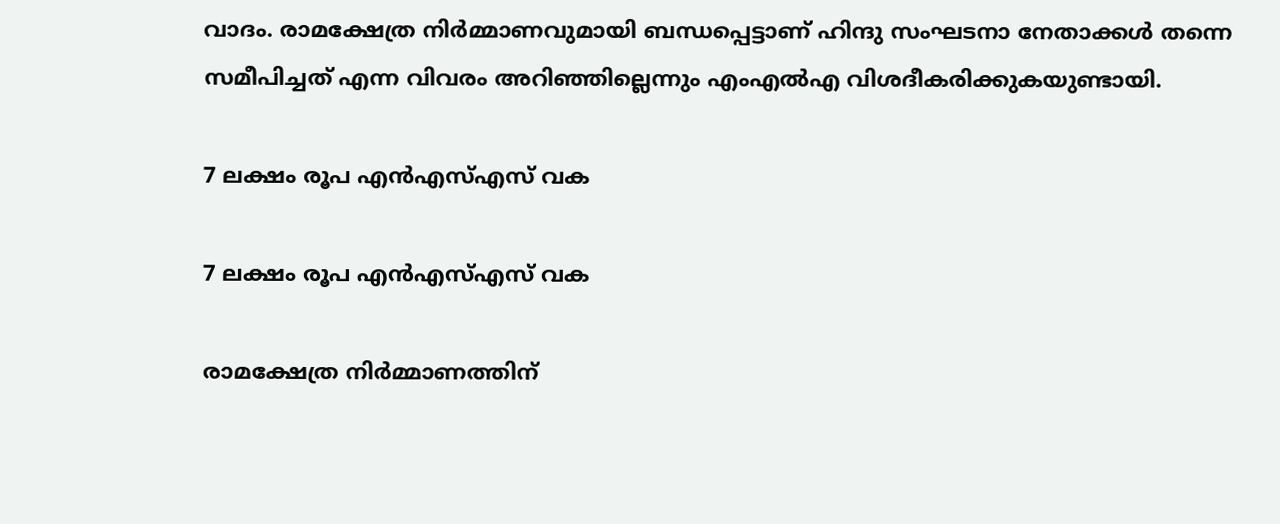വാദം. രാമക്ഷേത്ര നിര്‍മ്മാണവുമായി ബന്ധപ്പെട്ടാണ് ഹിന്ദു സംഘടനാ നേതാക്കള്‍ തന്നെ സമീപിച്ചത് എന്ന വിവരം അറിഞ്ഞില്ലെന്നും എംഎല്‍എ വിശദീകരിക്കുകയുണ്ടായി.

7 ലക്ഷം രൂപ എന്‍എസ്എസ് വക

7 ലക്ഷം രൂപ എന്‍എസ്എസ് വക

രാമക്ഷേത്ര നിര്‍മ്മാണത്തിന്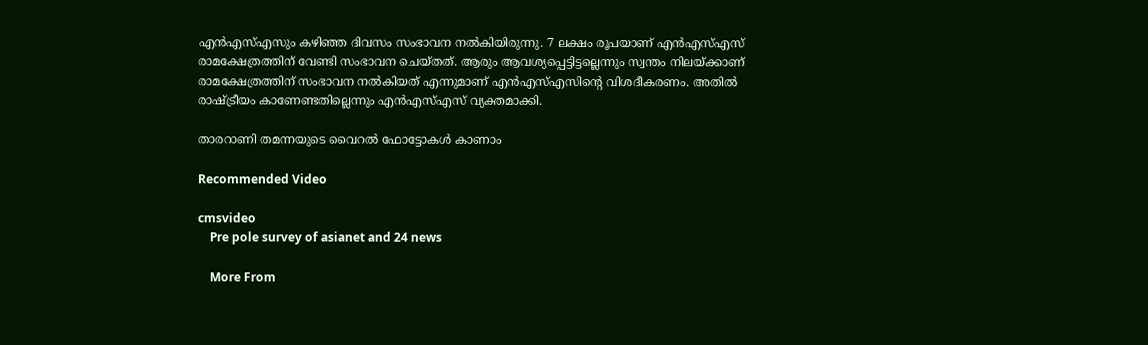എന്‍എസ്എസും കഴിഞ്ഞ ദിവസം സംഭാവന നല്‍കിയിരുന്നു. 7 ലക്ഷം രൂപയാണ് എന്‍എസ്എസ് രാമക്ഷേത്രത്തിന് വേണ്ടി സംഭാവന ചെയ്തത്. ആരും ആവശ്യപ്പെട്ടിട്ടല്ലെന്നും സ്വന്തം നിലയ്ക്കാണ് രാമക്ഷേത്രത്തിന് സംഭാവന നല്‍കിയത് എന്നുമാണ് എന്‍എസ്എസിന്റെ വിശദീകരണം. അതില്‍ രാഷ്ട്രീയം കാണേണ്ടതില്ലെന്നും എന്‍എസ്എസ് വ്യക്തമാക്കി.

താരറാണി തമന്നയുടെ വൈറല്‍ ഫോട്ടോകള്‍ കാണാം

Recommended Video

cmsvideo
    Pre pole survey of asianet and 24 news

    More From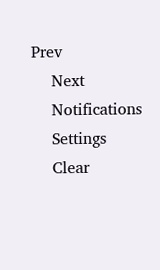Prev
    Next
    Notifications
    Settings
    Clear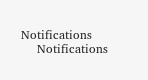Notifications
    Notifications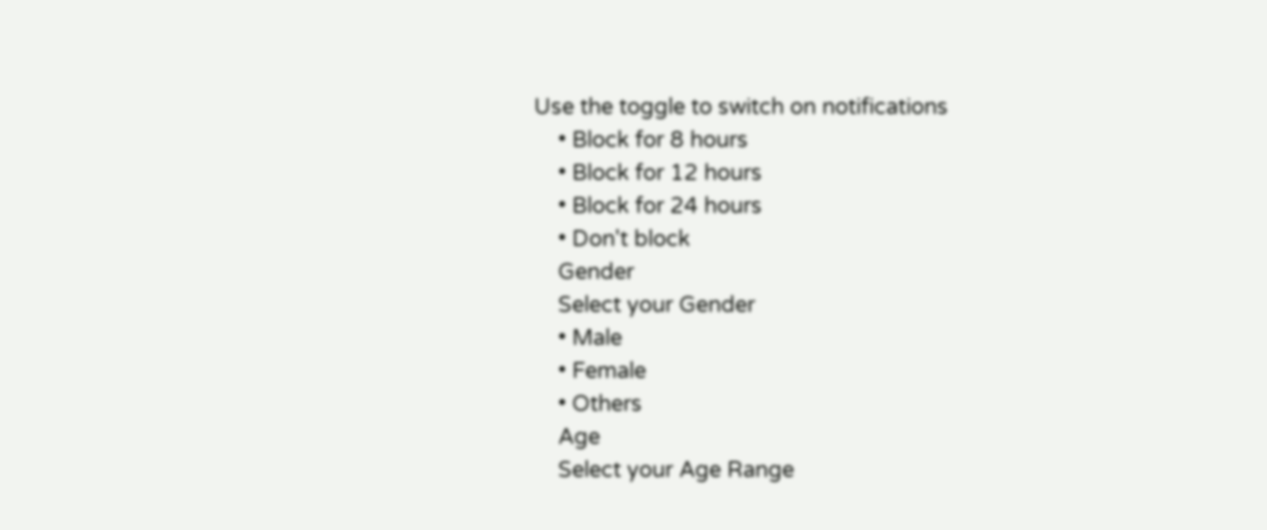Use the toggle to switch on notifications
    • Block for 8 hours
    • Block for 12 hours
    • Block for 24 hours
    • Don't block
    Gender
    Select your Gender
    • Male
    • Female
    • Others
    Age
    Select your Age Range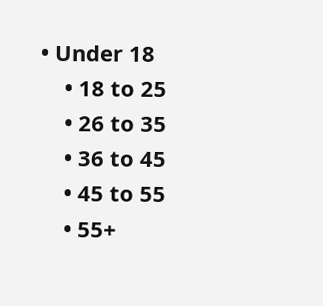• Under 18
    • 18 to 25
    • 26 to 35
    • 36 to 45
    • 45 to 55
    • 55+